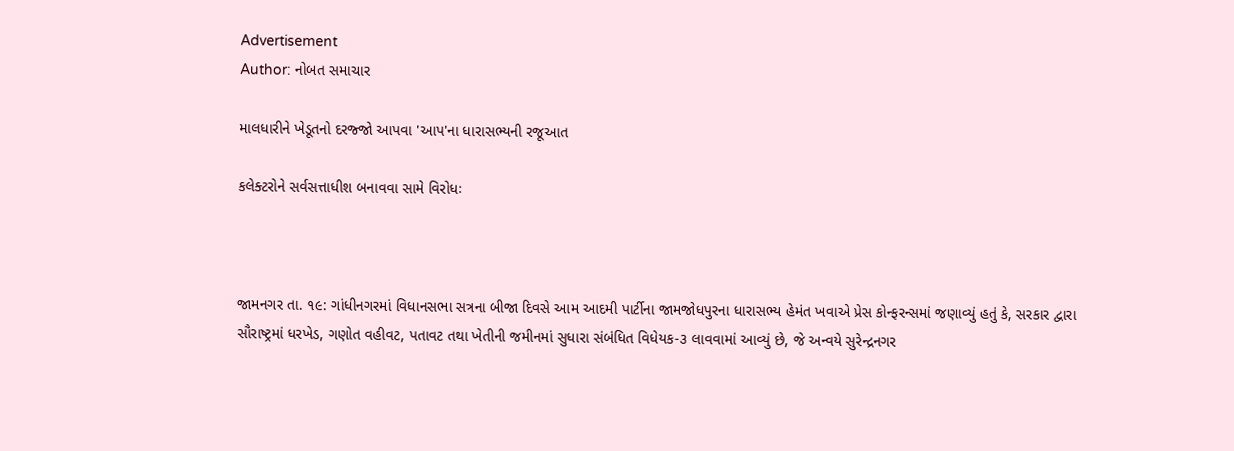Advertisement
Author: નોબત સમાચાર

માલધારીને ખેડૂતનો દરજ્જો આપવા 'આપ'ના ધારાસભ્યની રજૂઆત

કલેક્ટરોને સર્વસત્તાધીશ બનાવવા સામે વિરોધઃ



જામનગર તા. ૧૯: ગાંધીનગરમાં વિધાનસભા સત્રના બીજા દિવસે આમ આદમી પાર્ટીના જામજોધપુરના ધારાસભ્ય હેમંત ખવાએ પ્રેસ કોન્ફરન્સમાં જણાવ્યું હતું કે, સરકાર દ્વારા સૌરાષ્ટ્રમાં ધરખેડ, ગણોત વહીવટ, પતાવટ તથા ખેતીની જમીનમાં સુધારા સંબંધિત વિધેયક-૩ લાવવામાં આવ્યું છે, જે અન્વયે સુરેન્દ્રનગર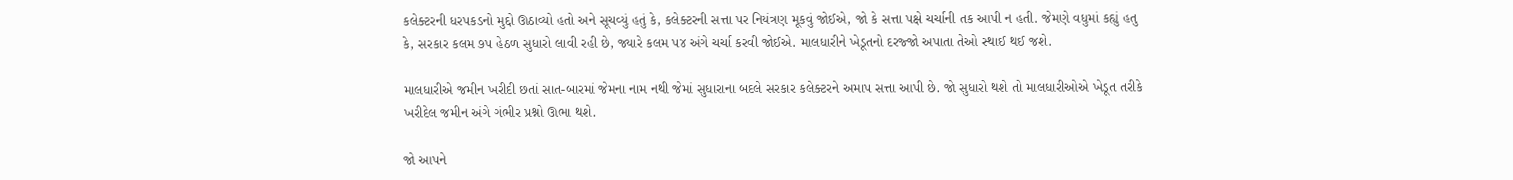કલેક્ટરની ધરપકડનો મુદ્દો ઊઠાવ્યો હતો અને સૂચવ્યું હતું કે, કલેક્ટરની સત્તા પર નિયંત્રણ મૂકવું જોઈએ, જો કે સત્તા પક્ષે ચર્ચાની તક આપી ન હતી. જેમણે વધુમાં કહ્યું હતુ કે, સરકાર કલમ ૭પ હેઠળ સુધારો લાવી રહી છે, જ્યારે કલમ પ૪ અંગે ચર્ચા કરવી જોઈએ. માલધારીને ખેડૂતનો દરજ્જો અપાતા તેઓ સ્થાઈ થઈ જશે.

માલધારીએ જમીન ખરીદી છતાં સાત-બારમાં જેમના નામ નથી જેમાં સુધારાના બદલે સરકાર કલેક્ટરને અમાપ સત્તા આપી છે. જો સુધારો થશે તો માલધારીઓએ ખેડૂત તરીકે ખરીદેલ જમીન અંગે ગંભીર પ્રશ્નો ઊભા થશે.

જો આપને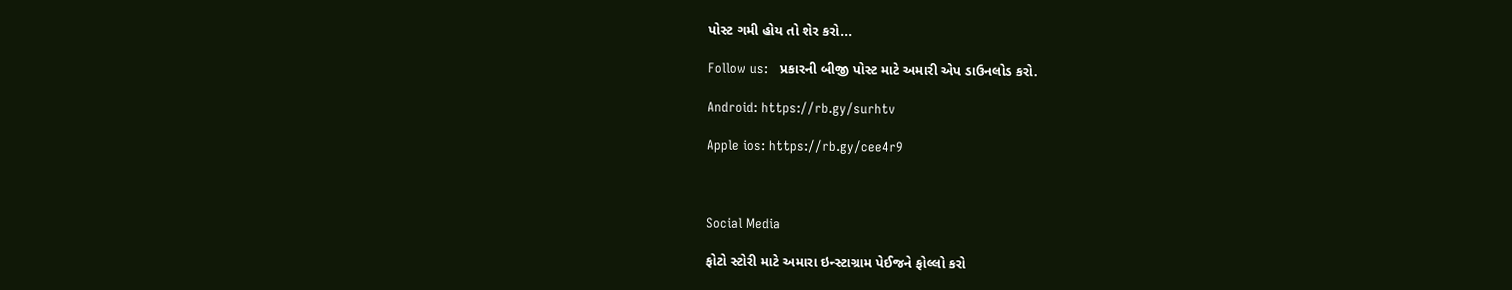પોસ્ટ ગમી હોય તો શેર કરો...

Follow us:   પ્રકારની બીજી પોસ્ટ માટે અમારી એપ ડાઉનલોડ કરો.

Android: https://rb.gy/surhtv

Apple ios: https://rb.gy/cee4r9



Social Media

ફોટો સ્ટોરી માટે અમારા ઇન્સ્ટાગ્રામ પેઈજને ફોલ્લો કરો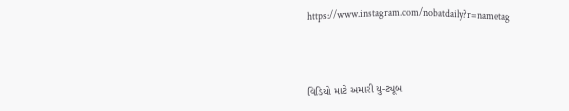https://www.instagram.com/nobatdaily?r=nametag



વિડિયો માટે અમારી યુ-ટ્યૂબ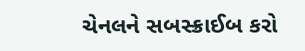ચેનલને સબસ્ક્રાઈબ કરો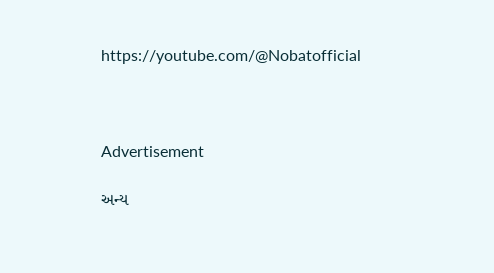https://youtube.com/@Nobatofficial



Advertisement

અન્ય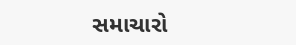સમાચારો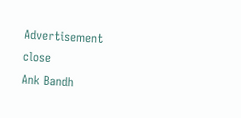Advertisement
close
Ank Bandh